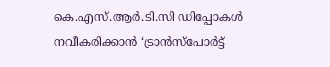കെ.എസ്.ആർ.ടി.സി ഡിപ്പോകൾ നവീകരിക്കാൻ ‘ട്രാൻസ്പോർട്ട്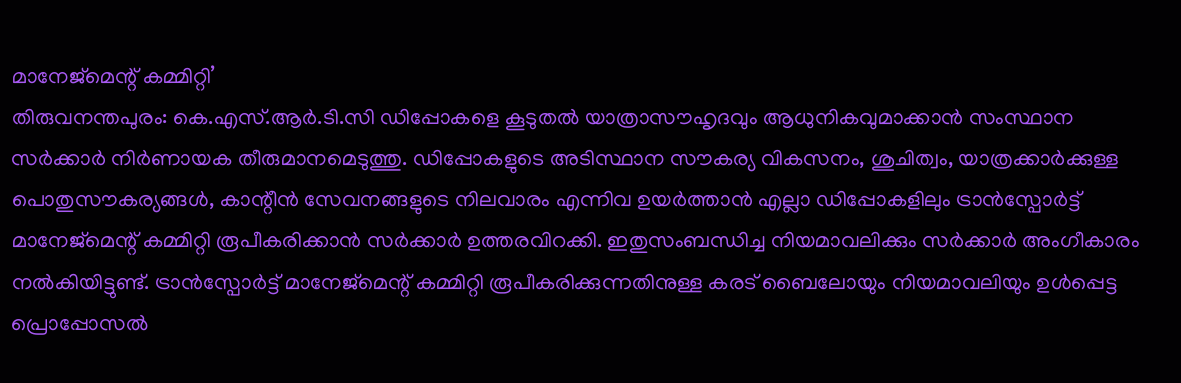മാനേജ്മെന്റ് കമ്മിറ്റി’
തിരുവനന്തപുരം: കെ.എസ്.ആർ.ടി.സി ഡിപ്പോകളെ കൂടുതൽ യാത്രാസൗഹൃദവും ആധുനികവുമാക്കാൻ സംസ്ഥാന സർക്കാർ നിർണായക തീരുമാനമെടുത്തു. ഡിപ്പോകളുടെ അടിസ്ഥാന സൗകര്യ വികസനം, ശുചിത്വം, യാത്രക്കാർക്കുള്ള പൊതുസൗകര്യങ്ങൾ, കാന്റീൻ സേവനങ്ങളുടെ നിലവാരം എന്നിവ ഉയർത്താൻ എല്ലാ ഡിപ്പോകളിലും ട്രാൻസ്പോർട്ട് മാനേജ്മെന്റ് കമ്മിറ്റി രൂപീകരിക്കാൻ സർക്കാർ ഉത്തരവിറക്കി. ഇതുസംബന്ധിച്ച നിയമാവലിക്കും സർക്കാർ അംഗീകാരം നൽകിയിട്ടുണ്ട്. ട്രാൻസ്പോർട്ട് മാനേജ്മെന്റ് കമ്മിറ്റി രൂപീകരിക്കുന്നതിനുള്ള കരട് ബൈലോയും നിയമാവലിയും ഉൾപ്പെട്ട പ്രൊപ്പോസൽ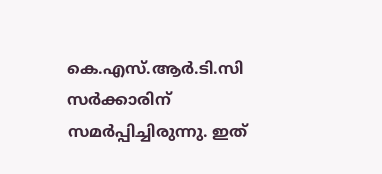കെ.എസ്.ആർ.ടി.സി സർക്കാരിന് സമർപ്പിച്ചിരുന്നു. ഇത്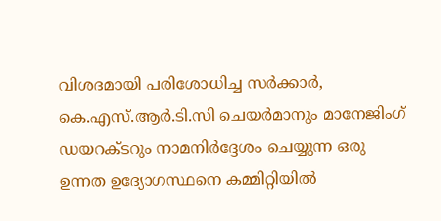വിശദമായി പരിശോധിച്ച സർക്കാർ, കെ.എസ്.ആർ.ടി.സി ചെയർമാനും മാനേജിംഗ് ഡയറക്ടറും നാമനിർദ്ദേശം ചെയ്യുന്ന ഒരു ഉന്നത ഉദ്യോഗസ്ഥനെ കമ്മിറ്റിയിൽ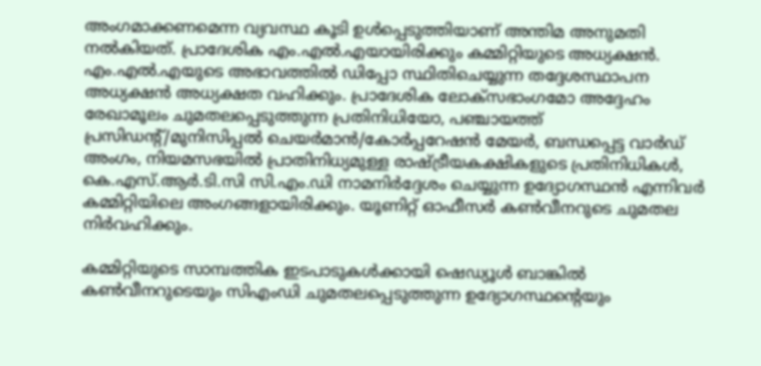അംഗമാക്കണമെന്ന വ്യവസ്ഥ കൂടി ഉൾപ്പെടുത്തിയാണ് അന്തിമ അനുമതി നൽകിയത്. പ്രാദേശിക എം.എൽ.എയായിരിക്കും കമ്മിറ്റിയുടെ അധ്യക്ഷൻ. എം.എൽ.എയുടെ അഭാവത്തിൽ ഡിപ്പോ സ്ഥിതിചെയ്യുന്ന തദ്ദേശസ്ഥാപന അധ്യക്ഷൻ അധ്യക്ഷത വഹിക്കും. പ്രാദേശിക ലോക്സഭാംഗമോ അദ്ദേഹം രേഖാമൂലം ചുമതലപ്പെടുത്തുന്ന പ്രതിനിധിയോ, പഞ്ചായത്ത് പ്രസിഡന്റ്/മുനിസിപ്പൽ ചെയർമാൻ/കോർപ്പറേഷൻ മേയർ, ബന്ധപ്പെട്ട വാർഡ് അംഗം, നിയമസഭയിൽ പ്രാതിനിധ്യമുള്ള രാഷ്ട്രീയകക്ഷികളുടെ പ്രതിനിധികൾ, കെ.എസ്.ആർ.ടി.സി സി.എം.ഡി നാമനിർദ്ദേശം ചെയ്യുന്ന ഉദ്യോഗസ്ഥൻ എന്നിവർ കമ്മിറ്റിയിലെ അംഗങ്ങളായിരിക്കും. യൂണിറ്റ് ഓഫീസർ കൺവീനറുടെ ചുമതല നിർവഹിക്കും.

കമ്മിറ്റിയുടെ സാമ്പത്തിക ഇടപാടുകൾക്കായി ഷെഡ്യൂൾ ബാങ്കിൽ കൺവീനറുടെയും സിഎംഡി ചുമതലപ്പെടുത്തുന്ന ഉദ്യോഗസ്ഥന്റെയും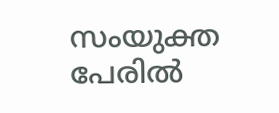സംയുക്ത പേരിൽ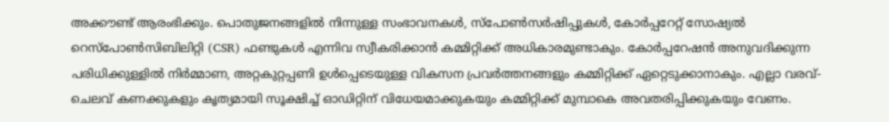അക്കൗണ്ട് ആരംഭിക്കും. പൊതുജനങ്ങളിൽ നിന്നുള്ള സംഭാവനകൾ, സ്പോൺസർഷിപ്പുകൾ, കോർപ്പറേറ്റ് സോഷ്യൽ റെസ്പോൺസിബിലിറ്റി (CSR) ഫണ്ടുകൾ എന്നിവ സ്വീകരിക്കാൻ കമ്മിറ്റിക്ക് അധികാരമുണ്ടാകും. കോർപ്പറേഷൻ അനുവദിക്കുന്ന പരിധിക്കുള്ളിൽ നിർമ്മാണ, അറ്റകുറ്റപ്പണി ഉൾപ്പെടെയുള്ള വികസന പ്രവർത്തനങ്ങളും കമ്മിറ്റിക്ക് ഏറ്റെടുക്കാനാകും. എല്ലാ വരവ്-ചെലവ് കണക്കുകളും കൃത്യമായി സൂക്ഷിച്ച് ഓഡിറ്റിന് വിധേയമാക്കുകയും കമ്മിറ്റിക്ക് മുമ്പാകെ അവതരിപ്പിക്കുകയും വേണം.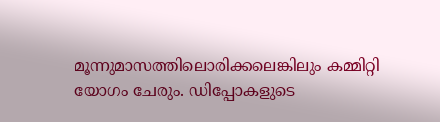മൂന്നുമാസത്തിലൊരിക്കലെങ്കിലും കമ്മിറ്റി യോഗം ചേരും. ഡിപ്പോകളുടെ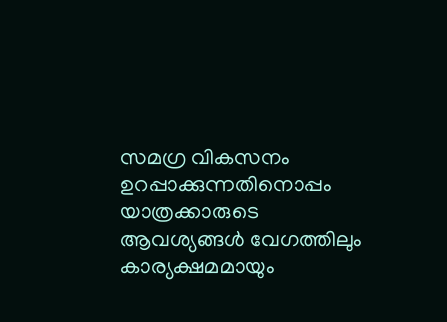സമഗ്ര വികസനം ഉറപ്പാക്കുന്നതിനൊപ്പം യാത്രക്കാരുടെ ആവശ്യങ്ങൾ വേഗത്തിലും കാര്യക്ഷമമായും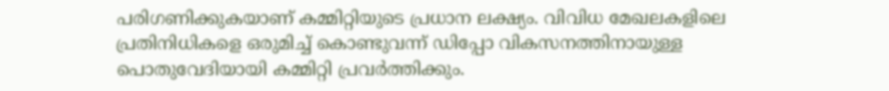പരിഗണിക്കുകയാണ് കമ്മിറ്റിയുടെ പ്രധാന ലക്ഷ്യം. വിവിധ മേഖലകളിലെ പ്രതിനിധികളെ ഒരുമിച്ച് കൊണ്ടുവന്ന് ഡിപ്പോ വികസനത്തിനായുള്ള പൊതുവേദിയായി കമ്മിറ്റി പ്രവർത്തിക്കും.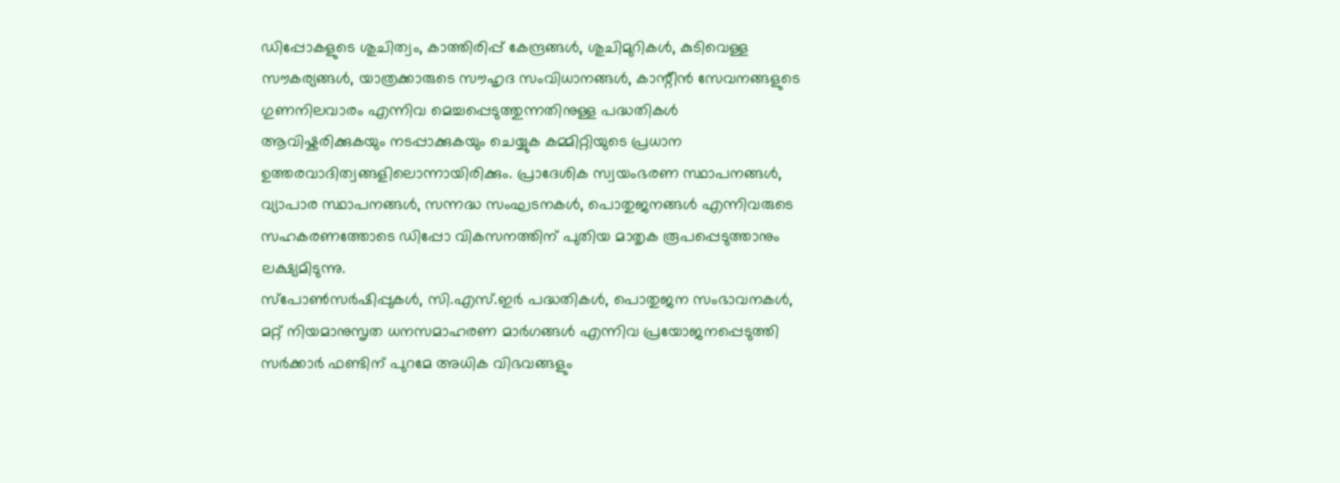ഡിപ്പോകളുടെ ശുചിത്വം, കാത്തിരിപ്പ് കേന്ദ്രങ്ങൾ, ശുചിമുറികൾ, കുടിവെള്ള സൗകര്യങ്ങൾ, യാത്രക്കാരുടെ സൗഹൃദ സംവിധാനങ്ങൾ, കാന്റീൻ സേവനങ്ങളുടെ ഗുണനിലവാരം എന്നിവ മെച്ചപ്പെടുത്തുന്നതിനുള്ള പദ്ധതികൾ ആവിഷ്കരിക്കുകയും നടപ്പാക്കുകയും ചെയ്യുക കമ്മിറ്റിയുടെ പ്രധാന ഉത്തരവാദിത്വങ്ങളിലൊന്നായിരിക്കും. പ്രാദേശിക സ്വയംഭരണ സ്ഥാപനങ്ങൾ, വ്യാപാര സ്ഥാപനങ്ങൾ, സന്നദ്ധ സംഘടനകൾ, പൊതുജനങ്ങൾ എന്നിവരുടെ സഹകരണത്തോടെ ഡിപ്പോ വികസനത്തിന് പുതിയ മാതൃക രൂപപ്പെടുത്താനും ലക്ഷ്യമിടുന്നു.
സ്പോൺസർഷിപ്പുകൾ, സി.എസ്.ഇർ പദ്ധതികൾ, പൊതുജന സംഭാവനകൾ, മറ്റ് നിയമാനുസൃത ധനസമാഹരണ മാർഗങ്ങൾ എന്നിവ പ്രയോജനപ്പെടുത്തി സർക്കാർ ഫണ്ടിന് പുറമേ അധിക വിഭവങ്ങളും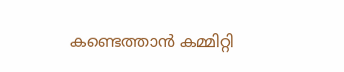കണ്ടെത്താൻ കമ്മിറ്റി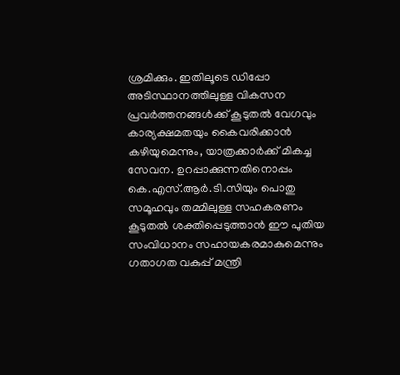ശ്രമിക്കും. ഇതിലൂടെ ഡിപ്പോ അടിസ്ഥാനത്തിലുള്ള വികസന പ്രവർത്തനങ്ങൾക്ക് കൂടുതൽ വേഗവും കാര്യക്ഷമതയും കൈവരിക്കാൻ കഴിയുമെന്നും, യാത്രക്കാർക്ക് മികച്ച സേവന. ഉറപ്പാക്കുന്നതിനൊപ്പം കെ.എസ്.ആർ.ടി.സിയും പൊതു സമൂഹവും തമ്മിലുള്ള സഹകരണം കൂടുതൽ ശക്തിപ്പെടുത്താൻ ഈ പുതിയ സംവിധാനം സഹായകരമാകുമെന്നും ഗതാഗത വകുപ്പ് മന്ത്രി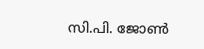സി.പി. ജോൺ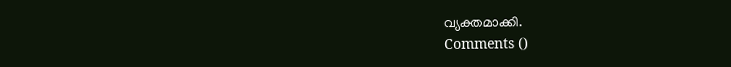വ്യക്തമാക്കി.
Comments ()